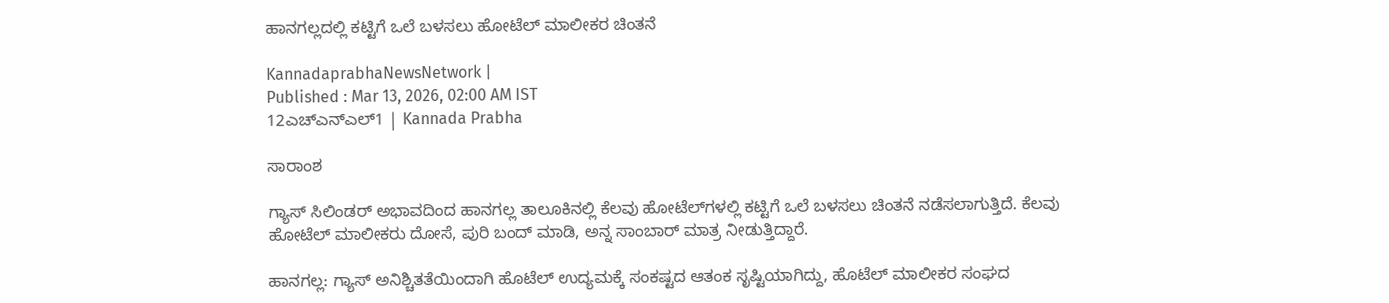ಹಾನಗಲ್ಲದಲ್ಲಿ ಕಟ್ಟಿಗೆ ಒಲೆ ಬಳಸಲು ಹೋಟೆಲ್ ಮಾಲೀಕರ ಚಿಂತನೆ

KannadaprabhaNewsNetwork |
Published : Mar 13, 2026, 02:00 AM IST
12ಎಚ್‌ಎನ್‌ಎಲ್1 | Kannada Prabha

ಸಾರಾಂಶ

ಗ್ಯಾಸ್‌ ಸಿಲಿಂಡರ್‌ ಅಭಾವದಿಂದ ಹಾನಗಲ್ಲ ತಾಲೂಕಿನಲ್ಲಿ ಕೆಲವು ಹೋಟೆಲ್‌ಗಳಲ್ಲಿ ಕಟ್ಟಿಗೆ ಒಲೆ ಬಳಸಲು ಚಿಂತನೆ ನಡೆಸಲಾಗುತ್ತಿದೆ. ಕೆಲವು ಹೋಟೆಲ್ ಮಾಲೀಕರು ದೋಸೆ, ಪುರಿ ಬಂದ್‌ ಮಾಡಿ, ಅನ್ನ ಸಾಂಬಾರ್‌ ಮಾತ್ರ ನೀಡುತ್ತಿದ್ದಾರೆ.

ಹಾನಗಲ್ಲ: ಗ್ಯಾಸ್ ಅನಿಶ್ಚಿತತೆಯಿಂದಾಗಿ ಹೊಟೆಲ್ ಉದ್ಯಮಕ್ಕೆ ಸಂಕಷ್ಟದ ಆತಂಕ ಸೃಷ್ಟಿಯಾಗಿದ್ದು, ಹೊಟೆಲ್ ಮಾಲೀಕರ ಸಂಘದ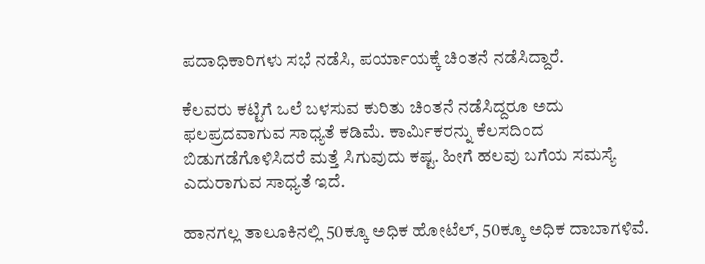ಪದಾಧಿಕಾರಿಗಳು ಸಭೆ ನಡೆಸಿ, ಪರ್ಯಾಯಕ್ಕೆ ಚಿಂತನೆ ನಡೆಸಿದ್ದಾರೆ.

ಕೆಲವರು ಕಟ್ಟಿಗೆ ಒಲೆ ಬಳಸುವ ಕುರಿತು ಚಿಂತನೆ ನಡೆಸಿದ್ದರೂ ಅದು ಫಲಪ್ರದವಾಗುವ ಸಾಧ್ಯತೆ ಕಡಿಮೆ. ಕಾರ್ಮಿಕರನ್ನು ಕೆಲಸದಿಂದ ಬಿಡುಗಡೆಗೊಳಿಸಿದರೆ ಮತ್ತೆ ಸಿಗುವುದು ಕಷ್ಟ. ಹೀಗೆ ಹಲವು ಬಗೆಯ ಸಮಸ್ಯೆ ಎದುರಾಗುವ ಸಾಧ್ಯತೆ ಇದೆ.

ಹಾನಗಲ್ಲ ತಾಲೂಕಿನಲ್ಲಿ 50ಕ್ಕೂ ಅಧಿಕ ಹೋಟೆಲ್‌, 50ಕ್ಕೂ ಅಧಿಕ ದಾಬಾಗಳಿವೆ.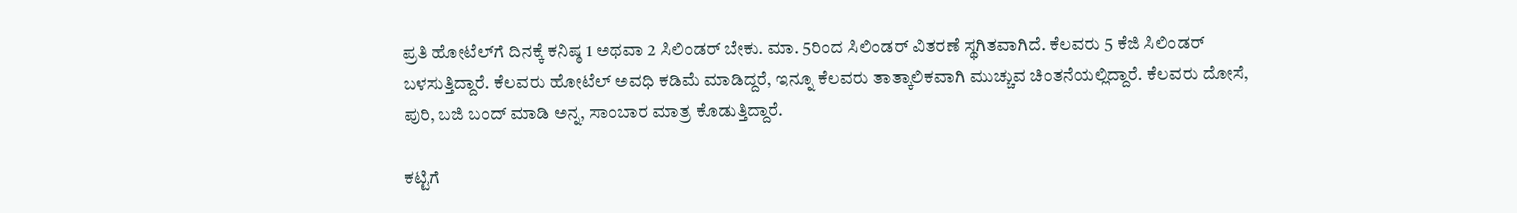ಪ್ರತಿ ಹೋಟೆಲ್‌ಗೆ ದಿನಕ್ಕೆ ಕನಿಷ್ಠ 1 ಅಥವಾ 2 ಸಿಲಿಂಡರ್‌ ಬೇಕು. ಮಾ. 5ರಿಂದ ಸಿಲಿಂಡರ್‌ ವಿತರಣೆ ಸ್ಥಗಿತವಾಗಿದೆ. ಕೆಲವರು 5 ಕೆಜಿ ಸಿಲಿಂಡರ್‌ ಬಳಸುತ್ತಿದ್ದಾರೆ. ಕೆಲವರು ಹೋಟೆಲ್‌ ಅವಧಿ ಕಡಿಮೆ ಮಾಡಿದ್ದರೆ, ಇನ್ನೂ ಕೆಲವರು ತಾತ್ಕಾಲಿಕವಾಗಿ ಮುಚ್ಚುವ ಚಿಂತನೆಯಲ್ಲಿದ್ದಾರೆ. ಕೆಲವರು ದೋಸೆ, ಪುರಿ, ಬಜಿ ಬಂದ್‌ ಮಾಡಿ ಅನ್ನ, ಸಾಂಬಾರ ಮಾತ್ರ ಕೊಡುತ್ತಿದ್ದಾರೆ.

ಕಟ್ಟಿಗೆ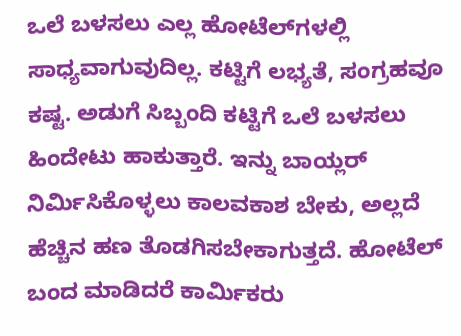ಒಲೆ ಬಳಸಲು ಎಲ್ಲ ಹೋಟೆಲ್‌ಗಳಲ್ಲಿ ಸಾಧ್ಯವಾಗುವುದಿಲ್ಲ. ಕಟ್ಟಿಗೆ ಲಭ್ಯತೆ, ಸಂಗ್ರಹವೂ ಕಷ್ಟ. ಅಡುಗೆ ಸಿಬ್ಬಂದಿ ಕಟ್ಟಿಗೆ ಒಲೆ ಬಳಸಲು ಹಿಂದೇಟು ಹಾಕುತ್ತಾರೆ. ಇನ್ನು ಬಾಯ್ಲರ್‌ ನಿರ್ಮಿಸಿಕೊಳ್ಳಲು ಕಾಲವಕಾಶ ಬೇಕು, ಅಲ್ಲದೆ ಹೆಚ್ಚಿನ ಹಣ ತೊಡಗಿಸಬೇಕಾಗುತ್ತದೆ. ಹೋಟೆಲ್ ಬಂದ ಮಾಡಿದರೆ ಕಾರ್ಮಿಕರು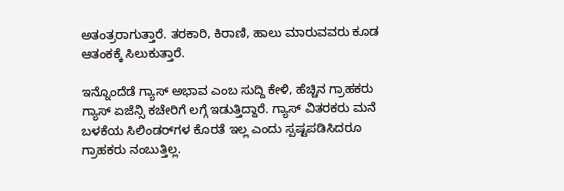ಅತಂತ್ರರಾಗುತ್ತಾರೆ. ತರಕಾರಿ, ಕಿರಾಣಿ, ಹಾಲು ಮಾರುವವರು ಕೂಡ ಆತಂಕಕ್ಕೆ ಸಿಲುಕುತ್ತಾರೆ.

ಇನ್ನೊಂದೆಡೆ ಗ್ಯಾಸ್ ಅಭಾವ ಎಂಬ ಸುದ್ದಿ ಕೇಳಿ, ಹೆಚ್ಚಿನ ಗ್ರಾಹಕರು ಗ್ಯಾಸ್ ಏಜೆನ್ಸಿ ಕಚೇರಿಗೆ ಲಗ್ಗೆ ಇಡುತ್ತಿದ್ದಾರೆ. ಗ್ಯಾಸ್ ವಿತರಕರು ಮನೆ ಬಳಕೆಯ ಸಿಲಿಂಡರ್‌ಗಳ ಕೊರತೆ ಇಲ್ಲ ಎಂದು ಸ್ಪಷ್ಟಪಡಿಸಿದರೂ ಗ್ರಾಹಕರು ನಂಬುತ್ತಿಲ್ಲ.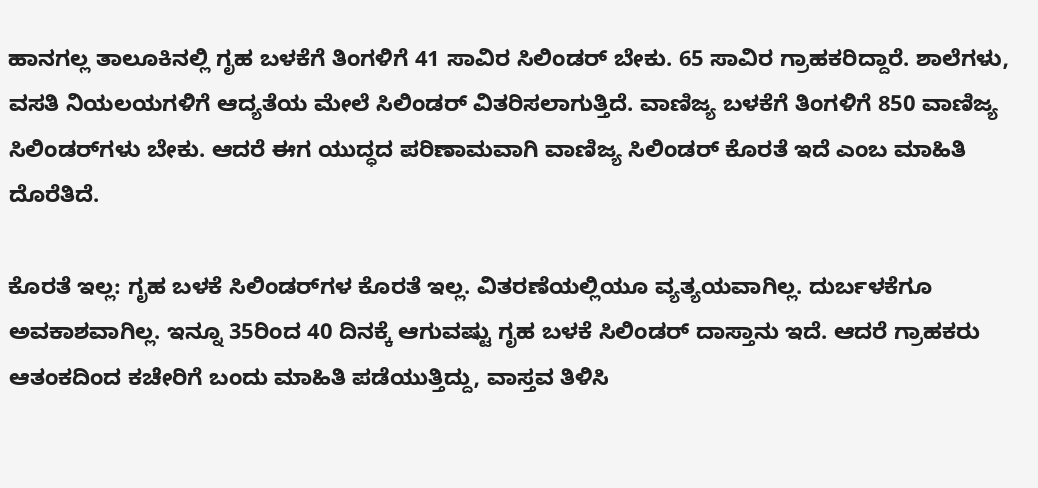ಹಾನಗಲ್ಲ ತಾಲೂಕಿನಲ್ಲಿ ಗೃಹ ಬಳಕೆಗೆ ತಿಂಗಳಿಗೆ 41 ಸಾವಿರ ಸಿಲಿಂಡರ್‌ ಬೇಕು. 65 ಸಾವಿರ ಗ್ರಾಹಕರಿದ್ದಾರೆ. ಶಾಲೆಗಳು, ವಸತಿ ನಿಯಲಯಗಳಿಗೆ ಆದ್ಯತೆಯ ಮೇಲೆ ಸಿಲಿಂಡರ್ ವಿತರಿಸಲಾಗುತ್ತಿದೆ. ವಾಣಿಜ್ಯ ಬಳಕೆಗೆ ತಿಂಗಳಿಗೆ 850 ವಾಣಿಜ್ಯ ಸಿಲಿಂಡರ್‌ಗಳು ಬೇಕು. ಆದರೆ ಈಗ ಯುದ್ಧದ ಪರಿಣಾಮವಾಗಿ ವಾಣಿಜ್ಯ ಸಿಲಿಂಡರ್ ಕೊರತೆ ಇದೆ ಎಂಬ ಮಾಹಿತಿ ದೊರೆತಿದೆ.

ಕೊರತೆ ಇಲ್ಲ: ಗೃಹ ಬಳಕೆ ಸಿಲಿಂಡರ್‌ಗಳ ಕೊರತೆ ಇಲ್ಲ. ವಿತರಣೆಯಲ್ಲಿಯೂ ವ್ಯತ್ಯಯವಾಗಿಲ್ಲ. ದುರ್ಬಳಕೆಗೂ ಅವಕಾಶವಾಗಿಲ್ಲ. ಇನ್ನೂ 35ರಿಂದ 40 ದಿನಕ್ಕೆ ಆಗುವಷ್ಟು ಗೃಹ ಬಳಕೆ ಸಿಲಿಂಡರ್ ದಾಸ್ತಾನು ಇದೆ. ಆದರೆ ಗ್ರಾಹಕರು ಆತಂಕದಿಂದ ಕಚೇರಿಗೆ ಬಂದು ಮಾಹಿತಿ ಪಡೆಯುತ್ತಿದ್ದು, ವಾಸ್ತವ ತಿಳಿಸಿ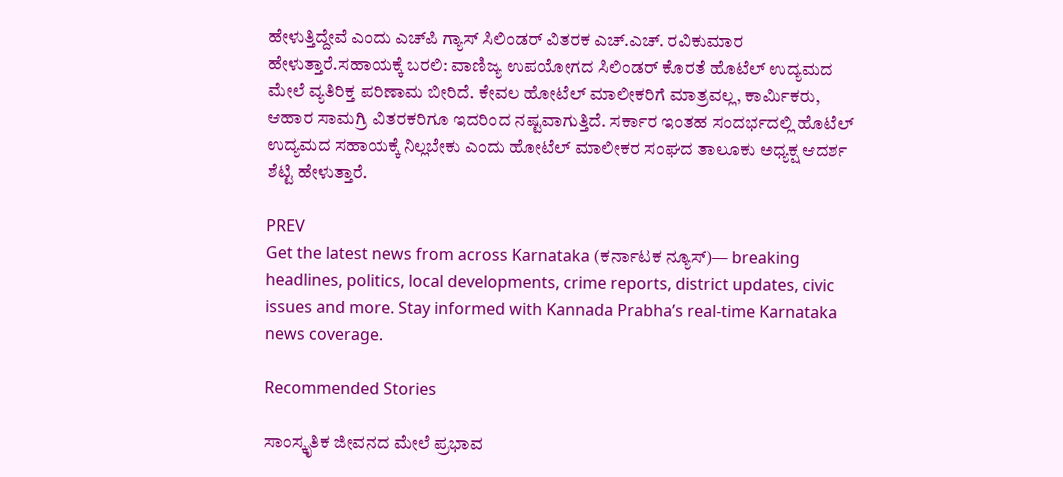ಹೇಳುತ್ತಿದ್ದೇವೆ ಎಂದು ಎಚ್‌ಪಿ ಗ್ಯಾಸ್ ಸಿಲಿಂಡರ್ ವಿತರಕ ಎಚ್.ಎಚ್. ರವಿಕುಮಾರ ಹೇಳುತ್ತಾರೆ.ಸಹಾಯಕ್ಕೆ ಬರಲಿ: ವಾಣಿಜ್ಯ ಉಪಯೋಗದ ಸಿಲಿಂಡರ್ ಕೊರತೆ ಹೊಟೆಲ್ ಉದ್ಯಮದ ಮೇಲೆ ವ್ಯತಿರಿಕ್ತ ಪರಿಣಾಮ ಬೀರಿದೆ. ಕೇವಲ ಹೋಟೆಲ್ ಮಾಲೀಕರಿಗೆ ಮಾತ್ರವಲ್ಲ, ಕಾರ್ಮಿಕರು, ಆಹಾರ ಸಾಮಗ್ರಿ ವಿತರಕರಿಗೂ ಇದರಿಂದ ನಷ್ಟವಾಗುತ್ತಿದೆ. ಸರ್ಕಾರ ಇಂತಹ ಸಂದರ್ಭದಲ್ಲಿ ಹೊಟೆಲ್ ಉದ್ಯಮದ ಸಹಾಯಕ್ಕೆ ನಿಲ್ಲಬೇಕು ಎಂದು ಹೋಟೆಲ್ ಮಾಲೀಕರ ಸಂಘದ ತಾಲೂಕು ಅಧ್ಯಕ್ಷ ಆದರ್ಶ ಶೆಟ್ಟಿ ಹೇಳುತ್ತಾರೆ.

PREV
Get the latest news from across Karnataka (ಕರ್ನಾಟಕ ನ್ಯೂಸ್)— breaking headlines, politics, local developments, crime reports, district updates, civic issues and more. Stay informed with Kannada Prabha’s real‑time Karnataka news coverage.

Recommended Stories

ಸಾಂಸ್ಕೃತಿಕ ಜೀವನದ ಮೇಲೆ ಪ್ರಭಾವ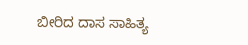ಬೀರಿದ ದಾಸ ಸಾಹಿತ್ಯ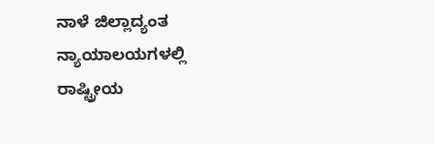ನಾಳೆ ಜಿಲ್ಲಾದ್ಯಂತ ನ್ಯಾಯಾಲಯಗಳಲ್ಲಿ ರಾಷ್ಟ್ರೀಯ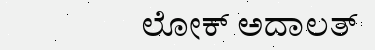ಲೋಕ್ ಅದಾಲತ್